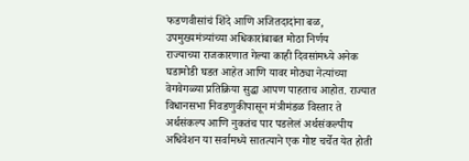फडणवीसांचं शिंदे आणि अजितदादांना बळ, उपमुख्यमंत्र्यांच्या अधिकारांबाबत मोठा निर्णय
राज्याच्या राजकारणात गेल्या काही दिवसांमध्ये अनेक घडामोडी घडत आहेत आणि यावर मोठ्या नेत्यांच्या वेगवेगळ्या प्रतिक्रिया सुद्धा आपण पाहताच आहोत. राज्यात विधानसभा निवडणुकीपासून मंत्रीमंडळ विस्तार ते अर्थसंकल्प आणि नुकतंच पार पडलेलं अर्थसंकल्पीय अधिवेशन या सर्वामध्ये सातत्याने एक गोष्ट चर्चेत येत होती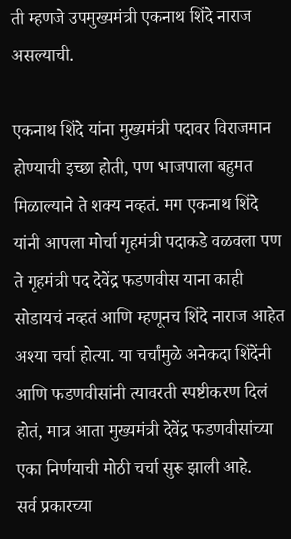ती म्हणजे उपमुख्यमंत्री एकनाथ शिंदे नाराज असल्याची.

एकनाथ शिंदे यांना मुख्यमंत्री पदावर विराजमान होण्याची इच्छा होती, पण भाजपाला बहुमत मिळाल्याने ते शक्य नव्हतं. मग एकनाथ शिंदे यांनी आपला मोर्चा गृहमंत्री पदाकडे वळवला पण ते गृहमंत्री पद देवेंद्र फडणवीस याना काही सोडायचं नव्हतं आणि म्हणूनच शिंदे नाराज आहेत अश्या चर्चा होत्या. या चर्चांमुळे अनेकदा शिंदेंनी आणि फडणवीसांनी त्यावरती स्पष्टीकरण दिलं होतं, मात्र आता मुख्यमंत्री देवेंद्र फडणवीसांच्या एका निर्णयाची मोठी चर्चा सुरू झाली आहे.
सर्व प्रकारच्या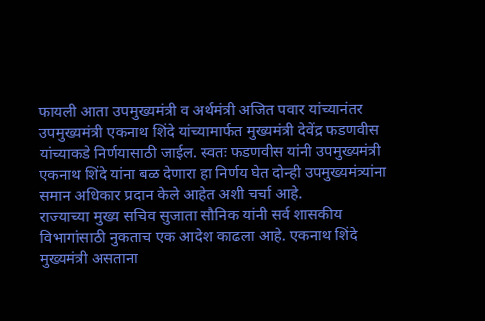फायली आता उपमुख्यमंत्री व अर्थमंत्री अजित पवार यांच्यानंतर उपमुख्यमंत्री एकनाथ शिंदे यांच्यामार्फत मुख्यमंत्री देवेंद्र फडणवीस यांच्याकडे निर्णयासाठी जाईल. स्वतः फडणवीस यांनी उपमुख्यमंत्री एकनाथ शिंदे यांना बळ देणारा हा निर्णय घेत दोन्ही उपमुख्यमंत्र्यांना समान अधिकार प्रदान केले आहेत अशी चर्चा आहे.
राज्याच्या मुख्य सचिव सुजाता सौनिक यांनी सर्व शासकीय विभागांसाठी नुकताच एक आदेश काढला आहे. एकनाथ शिंदे मुख्यमंत्री असताना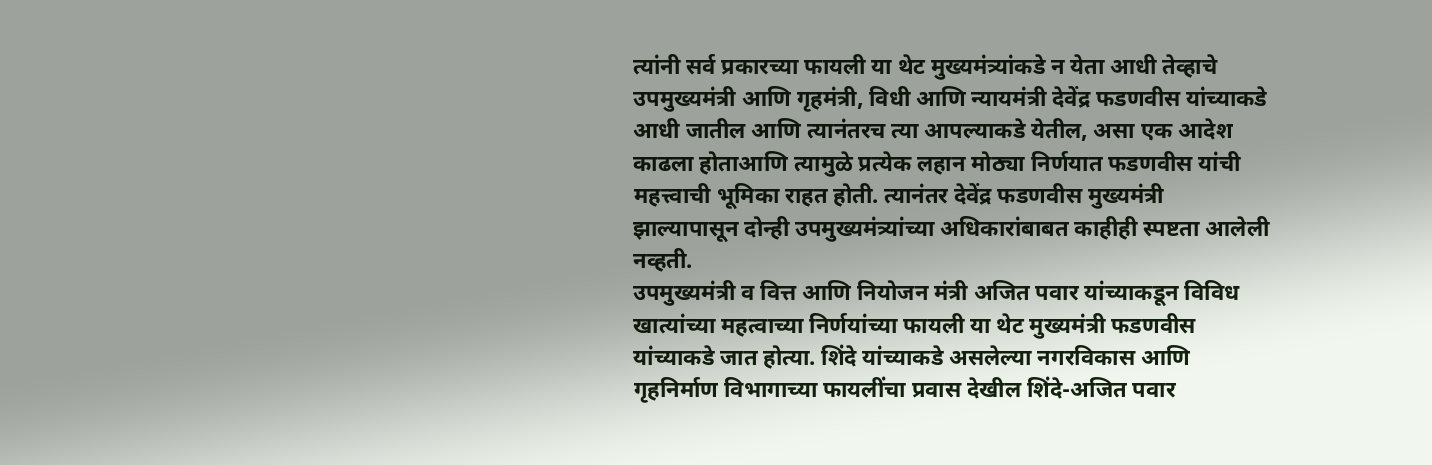त्यांनी सर्व प्रकारच्या फायली या थेट मुख्यमंत्र्यांकडे न येता आधी तेव्हाचे उपमुख्यमंत्री आणि गृहमंत्री, विधी आणि न्यायमंत्री देवेंद्र फडणवीस यांच्याकडे आधी जातील आणि त्यानंतरच त्या आपल्याकडे येतील, असा एक आदेश काढला होताआणि त्यामुळे प्रत्येक लहान मोठ्या निर्णयात फडणवीस यांची महत्त्वाची भूमिका राहत होती. त्यानंतर देवेंद्र फडणवीस मुख्यमंत्री झाल्यापासून दोन्ही उपमुख्यमंत्र्यांच्या अधिकारांबाबत काहीही स्पष्टता आलेली नव्हती.
उपमुख्यमंत्री व वित्त आणि नियोजन मंत्री अजित पवार यांच्याकडून विविध खात्यांच्या महत्वाच्या निर्णयांच्या फायली या थेट मुख्यमंत्री फडणवीस यांच्याकडे जात होत्या. शिंदे यांच्याकडे असलेल्या नगरविकास आणि गृहनिर्माण विभागाच्या फायलींचा प्रवास देखील शिंदे-अजित पवार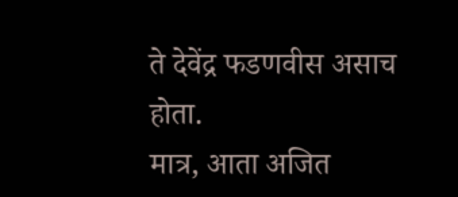ते देवेंद्र फडणवीस असाच होता.
मात्र, आता अजित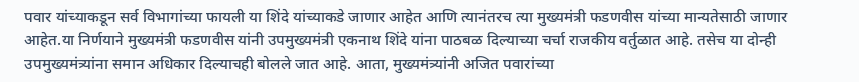पवार यांच्याकडून सर्व विभागांच्या फायली या शिंदे यांच्याकडे जाणार आहेत आणि त्यानंतरच त्या मुख्यमंत्री फडणवीस यांच्या मान्यतेसाठी जाणार आहेत.या निर्णयाने मुख्यमंत्री फडणवीस यांनी उपमुख्यमंत्री एकनाथ शिंदे यांना पाठबळ दिल्याच्या चर्चा राजकीय वर्तुळात आहे. तसेच या दोन्ही उपमुख्यमंत्र्यांना समान अधिकार दिल्याचही बोलले जात आहे. आता, मुख्यमंत्र्यांनी अजित पवारांच्या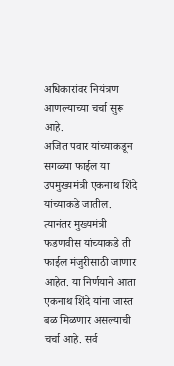अधिकारांवर नियंत्रण आणल्याच्या चर्चा सुरू आहे.
अजित पवार यांच्याकडून सगळ्या फाईल या उपमुख्यमंत्री एकनाथ शिंदे यांच्याकडे जातील. त्यानंतर मुख्यमंत्री फडणवीस यांच्याकडे ती फाईल मंजुरीसाठी जाणार आहेत. या निर्णयाने आता एकनाथ शिंदे यांना जास्त बळ मिळणार असल्याची चर्चा आहे. सर्व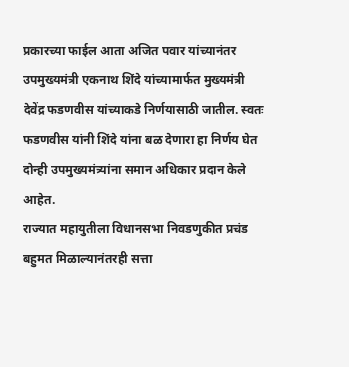प्रकारच्या फाईल आता अजित पवार यांच्यानंतर उपमुख्यमंत्री एकनाथ शिंदे यांच्यामार्फत मुख्यमंत्री देवेंद्र फडणवीस यांच्याकडे निर्णयासाठी जातील. स्वतः फडणवीस यांनी शिंदे यांना बळ देणारा हा निर्णय घेत दोन्ही उपमुख्यमंत्र्यांना समान अधिकार प्रदान केले आहेत.
राज्यात महायुतीला विधानसभा निवडणुकीत प्रचंड बहुमत मिळाल्यानंतरही सत्ता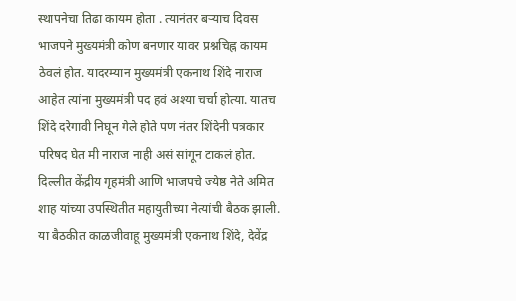स्थापनेचा तिढा कायम होता . त्यानंतर बऱ्याच दिवस भाजपने मुख्यमंत्री कोण बनणार यावर प्रश्नचिह्न कायम ठेवलं होत. यादरम्यान मुख्यमंत्री एकनाथ शिंदे नाराज आहेत त्यांना मुख्यमंत्री पद हवं अश्या चर्चा होत्या. यातच शिंदे दरेगावी निघून गेले होते पण नंतर शिंदेनी पत्रकार परिषद घेत मी नाराज नाही असं सांगून टाकलं होत.
दिल्लीत केंद्रीय गृहमंत्री आणि भाजपचे ज्येष्ठ नेते अमित शाह यांच्या उपस्थितीत महायुतीच्या नेत्यांची बैठक झाली. या बैठकीत काळजीवाहू मुख्यमंत्री एकनाथ शिंदे, देवेंद्र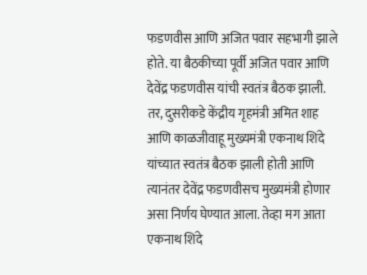फडणवीस आणि अजित पवार सहभागी झाले होते. या बैठकीच्या पूर्वी अजित पवार आणि देवेंद्र फडणवीस यांची स्वतंत्र बैठक झाली. तर, दुसरीकडे केंद्रीय गृहमंत्री अमित शाह आणि काळजीवाहू मुख्यमंत्री एकनाथ शिंदे यांच्यात स्वतंत्र बैठक झाली होती आणि त्यानंतर देवेंद्र फडणवीसच मुख्यमंत्री होणार असा निर्णय घेण्यात आला. तेव्हा मग आता एकनाथ शिंदे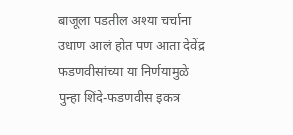बाजूला पडतील अश्या चर्चाना उधाण आलं होत पण आता देवेंद्र फडणवीसांच्या या निर्णयामुळे पुन्हा शिंदे-फडणवीस इकत्र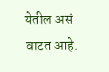येतील असं वाटत आहे.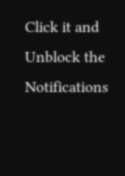Click it and Unblock the Notifications